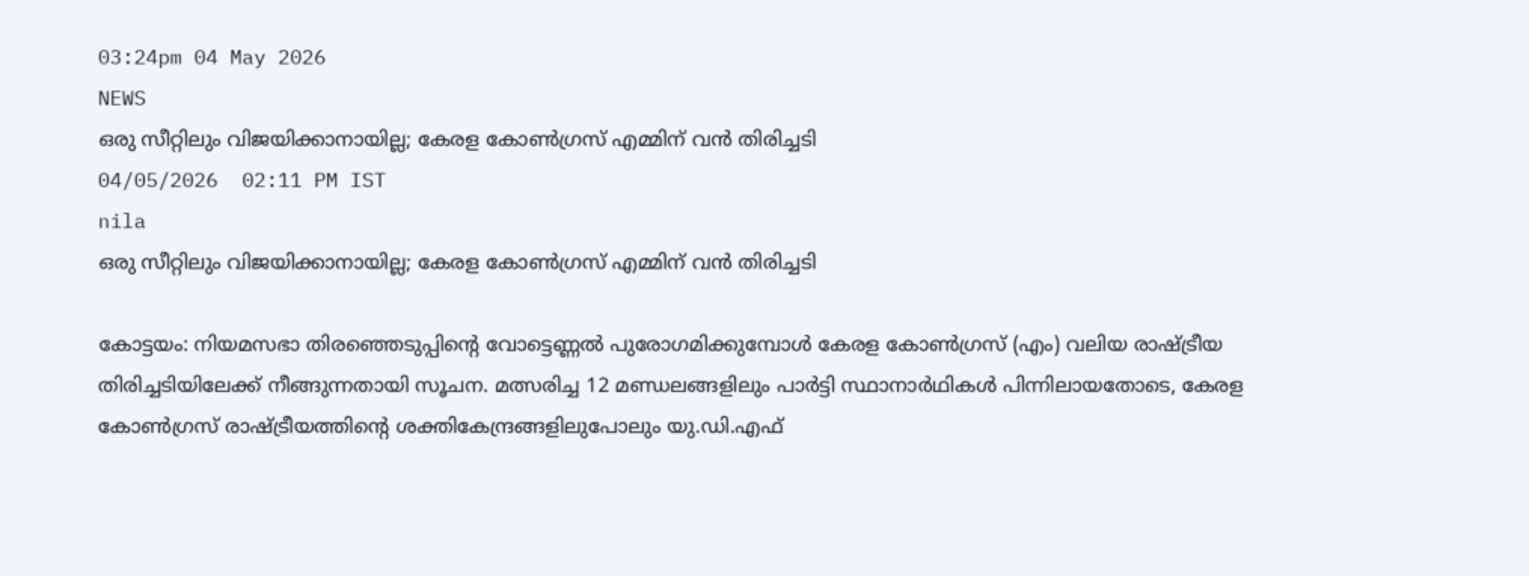03:24pm 04 May 2026
NEWS
ഒരു സീറ്റിലും വിജയിക്കാനായില്ല; കേരള കോൺഗ്രസ് എമ്മിന് വൻ തിരിച്ചടി
04/05/2026  02:11 PM IST
nila
ഒരു സീറ്റിലും വിജയിക്കാനായില്ല; കേരള കോൺഗ്രസ് എമ്മിന് വൻ തിരിച്ചടി

കോട്ടയം: നിയമസഭാ തിരഞ്ഞെടുപ്പിന്റെ വോട്ടെണ്ണൽ പുരോഗമിക്കുമ്പോൾ കേരള കോൺഗ്രസ് (എം) വലിയ രാഷ്ട്രീയ തിരിച്ചടിയിലേക്ക് നീങ്ങുന്നതായി സൂചന. മത്സരിച്ച 12 മണ്ഡലങ്ങളിലും പാർട്ടി സ്ഥാനാർഥികൾ പിന്നിലായതോടെ, കേരള കോൺഗ്രസ് രാഷ്ട്രീയത്തിന്റെ ശക്തികേന്ദ്രങ്ങളിലുപോലും യു.ഡി.എഫ്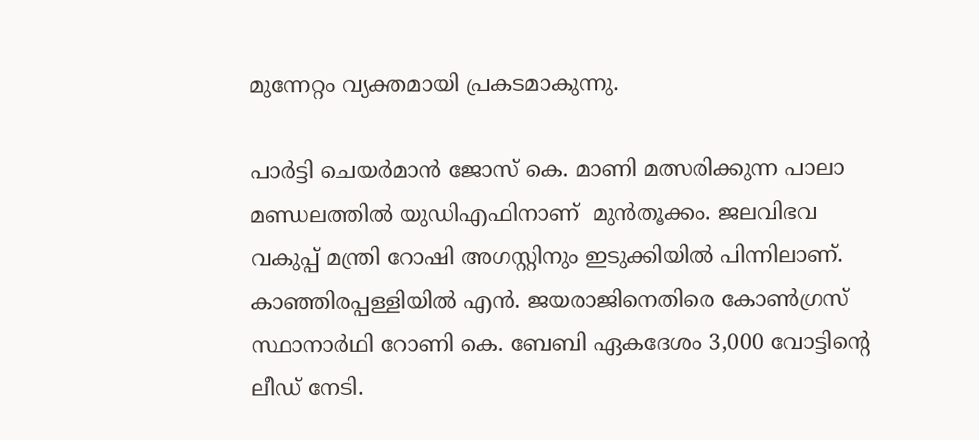മുന്നേറ്റം വ്യക്തമായി പ്രകടമാകുന്നു.

പാർട്ടി ചെയർമാൻ ജോസ് കെ. മാണി മത്സരിക്കുന്ന പാലാ മണ്ഡലത്തിൽ യുഡിഎഫിനാണ്  മുൻതൂക്കം. ജലവിഭവ വകുപ്പ് മന്ത്രി റോഷി അഗസ്റ്റിനും ഇടുക്കിയിൽ പിന്നിലാണ്. കാഞ്ഞിരപ്പള്ളിയിൽ എൻ. ജയരാജിനെതിരെ കോൺഗ്രസ് സ്ഥാനാർഥി റോണി കെ. ബേബി ഏകദേശം 3,000 വോട്ടിന്റെ ലീഡ് നേടി.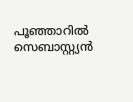പൂഞ്ഞാറിൽ സെബാസ്റ്റ്യൻ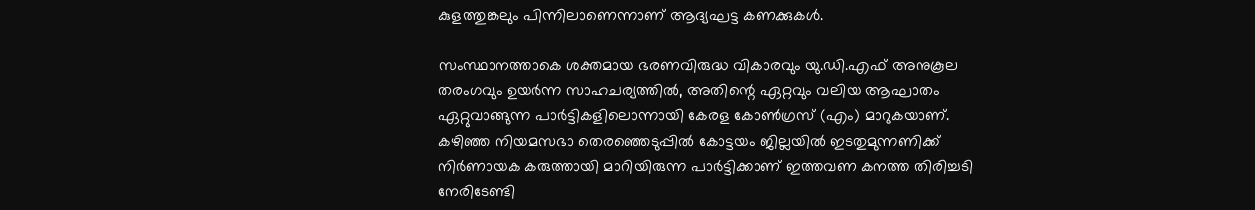കുളത്തുങ്കലും പിന്നിലാണെന്നാണ് ആദ്യഘട്ട കണക്കുകൾ.

സംസ്ഥാനത്താകെ ശക്തമായ ഭരണവിരുദ്ധ വികാരവും യു.ഡി.എഫ് അനുകൂല തരംഗവും ഉയർന്ന സാഹചര്യത്തിൽ, അതിന്റെ ഏറ്റവും വലിയ ആഘാതം ഏറ്റുവാങ്ങുന്ന പാർട്ടികളിലൊന്നായി കേരള കോൺഗ്രസ് (എം) മാറുകയാണ്. കഴിഞ്ഞ നിയമസഭാ തെരഞ്ഞെടുപ്പിൽ കോട്ടയം ജില്ലയിൽ ഇടതുമുന്നണിക്ക് നിർണായക കരുത്തായി മാറിയിരുന്ന പാർട്ടിക്കാണ് ഇത്തവണ കനത്ത തിരിച്ചടി നേരിടേണ്ടി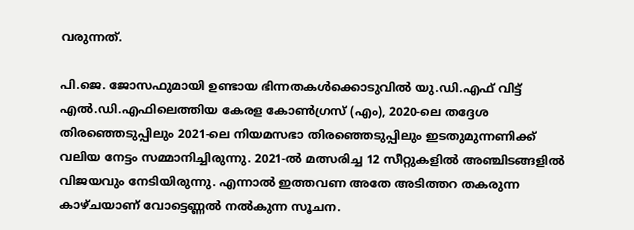വരുന്നത്.

പി.ജെ. ജോസഫുമായി ഉണ്ടായ ഭിന്നതകൾക്കൊടുവിൽ യു.ഡി.എഫ് വിട്ട് എൽ.ഡി.എഫിലെത്തിയ കേരള കോൺഗ്രസ് (എം), 2020-ലെ തദ്ദേശ തിരഞ്ഞെടുപ്പിലും 2021-ലെ നിയമസഭാ തിരഞ്ഞെടുപ്പിലും ഇടതുമുന്നണിക്ക് വലിയ നേട്ടം സമ്മാനിച്ചിരുന്നു. 2021-ൽ മത്സരിച്ച 12 സീറ്റുകളിൽ അഞ്ചിടങ്ങളിൽ വിജയവും നേടിയിരുന്നു. എന്നാൽ ഇത്തവണ അതേ അടിത്തറ തകരുന്ന കാഴ്ചയാണ് വോട്ടെണ്ണൽ നൽകുന്ന സൂചന.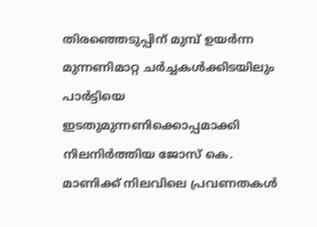തിരഞ്ഞെടുപ്പിന് മുമ്പ് ഉയർന്ന മുന്നണിമാറ്റ ചർച്ചകൾക്കിടയിലും പാർട്ടിയെ ഇടതുമുന്നണിക്കൊപ്പമാക്കി നിലനിർത്തിയ ജോസ് കെ. മാണിക്ക് നിലവിലെ പ്രവണതകൾ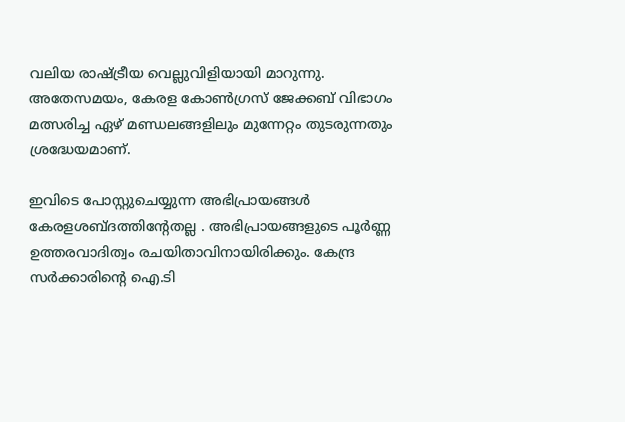വലിയ രാഷ്ട്രീയ വെല്ലുവിളിയായി മാറുന്നു. അതേസമയം, കേരള കോൺഗ്രസ് ജേക്കബ് വിഭാഗം മത്സരിച്ച ഏഴ് മണ്ഡലങ്ങളിലും മുന്നേറ്റം തുടരുന്നതും ശ്രദ്ധേയമാണ്.

ഇവിടെ പോസ്റ്റുചെയ്യുന്ന അഭിപ്രായങ്ങള്‍ കേരളശബ്‌ദത്തിന്റേതല്ല . അഭിപ്രായങ്ങളുടെ പൂര്‍ണ്ണ ഉത്തരവാദിത്വം രചയിതാവിനായിരിക്കും. കേന്ദ്ര സർക്കാരിന്റെ ഐ.ടി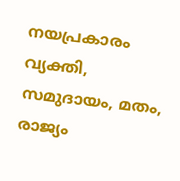നയപ്രകാരം വ്യക്തി, സമുദായം, മതം, രാജ്യം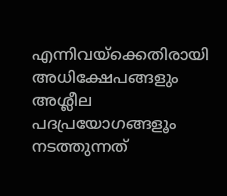എന്നിവയ്ക്കെതിരായി അധിക്ഷേപങ്ങളും അശ്ലീല പദപ്രയോഗങ്ങളൂം നടത്തുന്നത്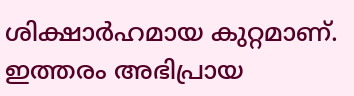ശിക്ഷാര്‍ഹമായ കുറ്റമാണ്. ഇത്തരം അഭിപ്രായ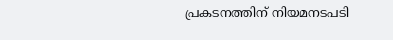പ്രകടനത്തിന് നിയമനടപടി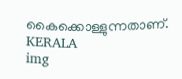കൈക്കൊള്ളുന്നതാണ്.
KERALA
img